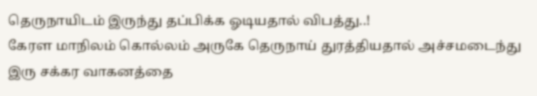தெருநாயிடம் இருந்து தப்பிக்க ஓடியதால் விபத்து..!
கேரள மாநிலம் கொல்லம் அருகே தெருநாய் துரத்தியதால் அச்சமடைந்து இரு சக்கர வாகனத்தை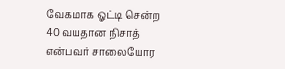வேகமாக ஓட்டி சென்ற 40 வயதான நிசாத் என்பவர் சாலையோர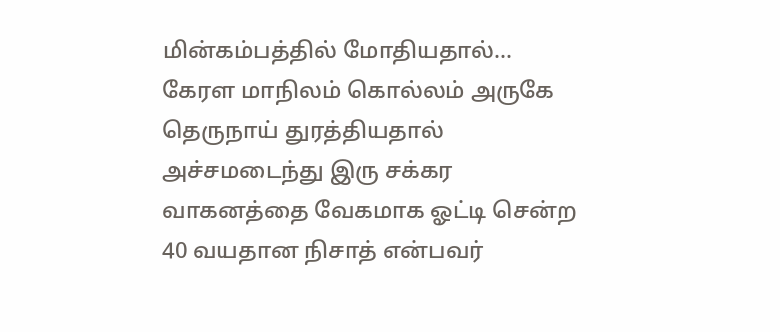மின்கம்பத்தில் மோதியதால்...
கேரள மாநிலம் கொல்லம் அருகே தெருநாய் துரத்தியதால் அச்சமடைந்து இரு சக்கர வாகனத்தை வேகமாக ஓட்டி சென்ற 40 வயதான நிசாத் என்பவர்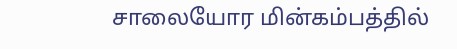சாலையோர மின்கம்பத்தில்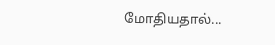மோதியதால்...